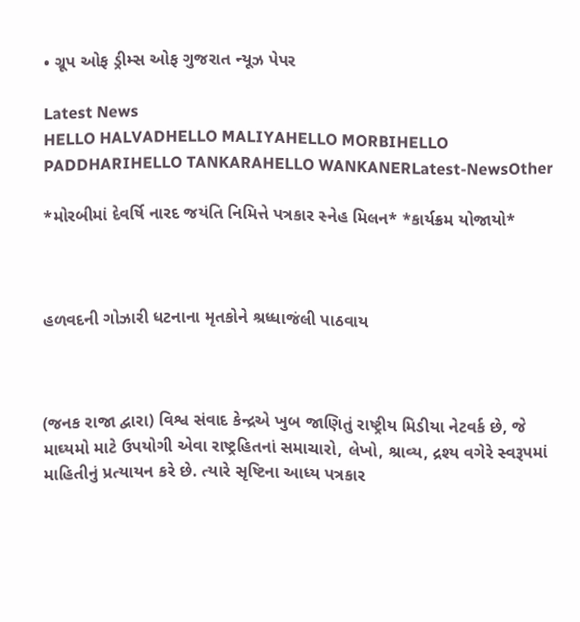• ગ્રૂપ ઓફ ડ્રીમ્સ ઓફ ગુજરાત ન્યૂઝ પેપર

Latest News
HELLO HALVADHELLO MALIYAHELLO MORBIHELLO PADDHARIHELLO TANKARAHELLO WANKANERLatest-NewsOther

*મોરબીમાં દેવર્ષિ નારદ જયંતિ નિમિત્તે પત્રકાર સ્નેહ મિલન* *કાર્યક્રમ યોજાયો*



હળવદની ગોઝારી ધટનાના મૃતકોને શ્રધ્ધાજંલી પાઠવાય



(જનક રાજા દ્વારા) વિશ્વ સંવાદ કેન્દ્રએ ખુબ જાણિતું રાષ્ટ્રીય મિડીયા નેટવર્ક છે, જે માઘ્યમો માટે ઉપયોગી એવા રાષ્ટ્રહિતનાં સમાચારો, લેખો, શ્રાવ્ય, દ્રશ્ય વગેરે સ્વરૂપમાં માહિતીનું પ્રત્યાયન કરે છે. ત્યારે સૃષ્ટિના આધ્ય પત્રકાર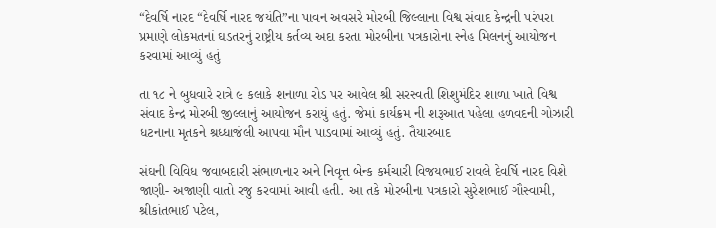“દેવર્ષિ નારદ “દેવર્ષિ નારદ જયંતિ”ના પાવન અવસરે મોરબી જિલ્લાના વિશ્વ સંવાદ કેન્દ્રની પરંપરા પ્રમાણે લોકમતનાં ઘડતરનું રાષ્ટ્રીય કર્તવ્ય અદા કરતા મોરબીના પત્રકારોના સ્નેહ મિલનનું આયોજન કરવામાં આવ્યું હતું

તા ૧૮ ને બુધવારે રાત્રે ૯ કલાકે શનાળા રોડ પર આવેલ શ્રી સરસ્વતી શિશુમંદિર શાળા ખાતે વિશ્વ સંવાદ કેન્દ્ર મોરબી જીલ્લાનું આયોજન કરાયું હતું. જેમાં કાર્યક્રમ ની શરૂઆત પહેલા હળવદની ગોઝારી ધટનાના મૃતકને શ્રધ્ધાજંલી આપવા મૌન પાડવામાં આવ્યું હતું. તૈયારબાદ

સંઘની વિવિધ જવાબદારી સંભાળનાર અને નિવૃત્ત બેન્ક કર્મચારી વિજયભાઈ રાવલે દેવર્ષિ નારદ વિશે જાણી- અજાણી વાતો રજુ કરવામાં આવી હતી. આ તકે મોરબીના પત્રકારો સુરેશભાઈ ગૌસ્વામી, શ્રીકાંતભાઈ પટેલ,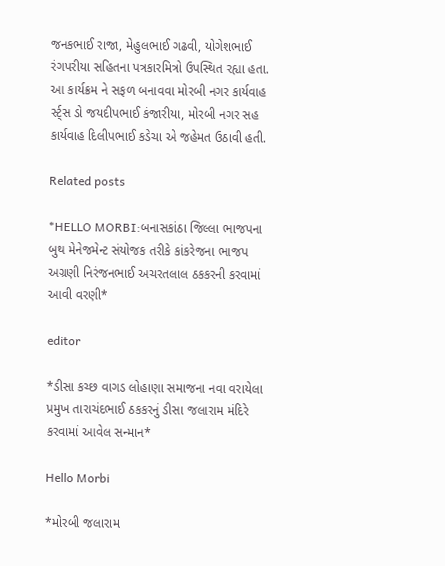જનકભાઈ રાજા, મેહુલભાઈ ગઢવી, યોગેશભાઈ રંગપરીયા સહિતના પત્રકારમિત્રો ઉપસ્થિત રહ્યા હતા. આ કાર્યક્રમ ને સફળ બનાવવા મોરબી નગર કાર્યવાહ ર્સ્ટ્સ ડો જયદીપભાઈ કંજારીયા, મોરબી નગર સહ કાર્યવાહ દિલીપભાઈ કડેચા એ જહેમત ઉઠાવી હતી.

Related posts

*HELLO MORBI:બનાસકાંઠા જિલ્લા ભાજપના બુથ મેનેજમેન્ટ સંયોજક તરીકે કાંકરેજના ભાજપ અગ્રણી નિરંજનભાઈ અચરતલાલ ઠકકરની કરવામાં આવી વરણી*

editor

*ડીસા કચ્છ વાગડ લોહાણા સમાજના નવા વરાયેલા પ્રમુખ તારાચંદભાઈ ઠકકરનું ડીસા જલારામ મંદિરે કરવામાં આવેલ સન્માન*

Hello Morbi

*મોરબી જલારામ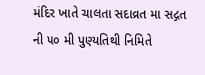મંદિર ખાતે ચાલતા સદાવ્રત મા સદ્ગત ની ૫૦ મી પુણ્યતિથી નિમિતે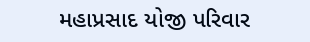મહાપ્રસાદ યોજી પરિવાર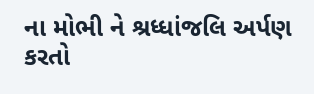ના મોભી ને શ્રધ્ધાંજલિ અર્પણ કરતો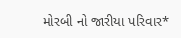મોરબી નો જારીયા પરિવાર*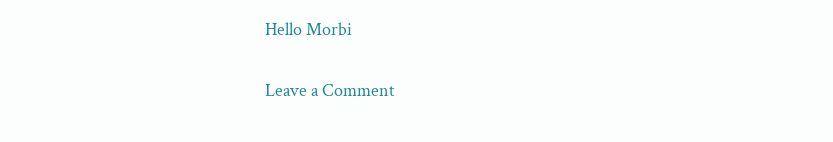Hello Morbi

Leave a Comment